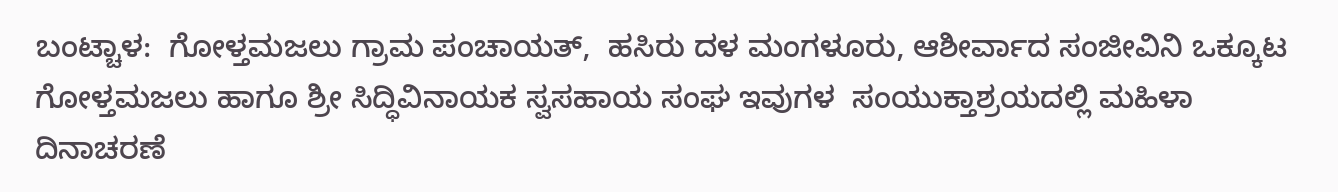ಬಂಟ್ಚಾಳ:  ಗೋಳ್ತಮಜಲು ಗ್ರಾಮ ಪಂಚಾಯತ್,  ಹಸಿರು ದಳ ಮಂಗಳೂರು, ಆಶೀರ್ವಾದ ಸಂಜೀವಿನಿ ಒಕ್ಕೂಟ ಗೋಳ್ತಮಜಲು ಹಾಗೂ ಶ್ರೀ ಸಿದ್ಧಿವಿನಾಯಕ ಸ್ವಸಹಾಯ ಸಂಘ ಇವುಗಳ  ಸಂಯುಕ್ತಾಶ್ರಯದಲ್ಲಿ ಮಹಿಳಾ ದಿನಾಚರಣೆ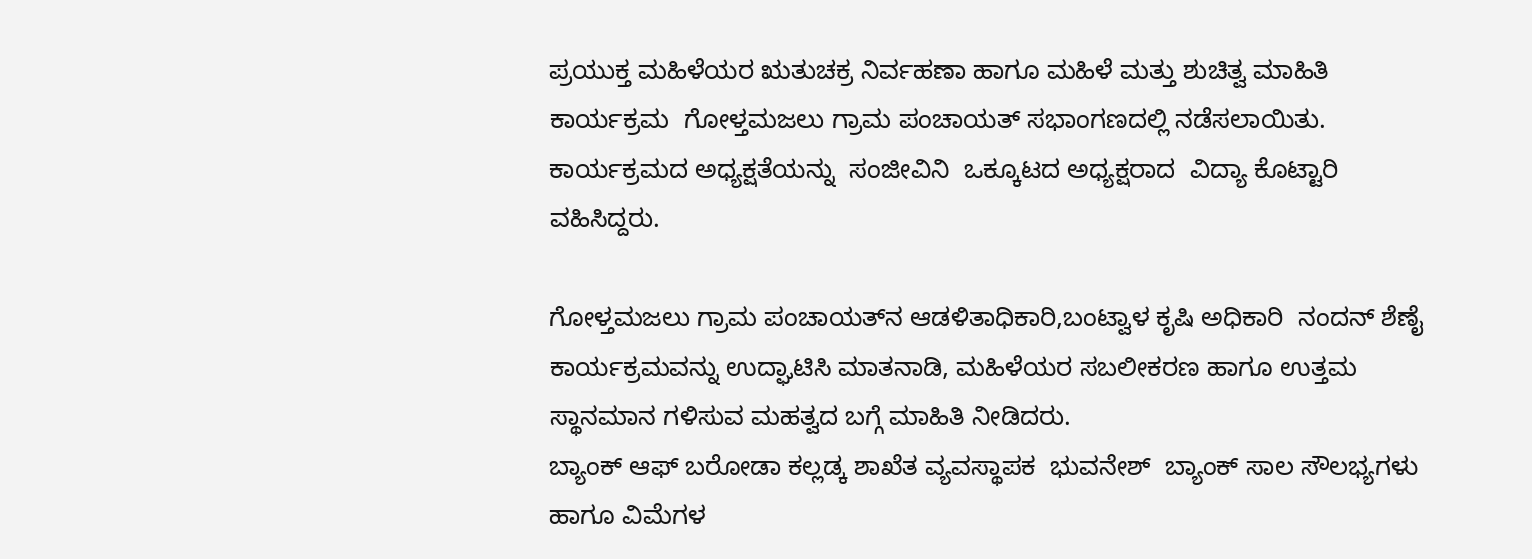ಪ್ರಯುಕ್ತ ಮಹಿಳೆಯರ ಋತುಚಕ್ರ ನಿರ್ವಹಣಾ ಹಾಗೂ ಮಹಿಳೆ ಮತ್ತು ಶುಚಿತ್ವ ಮಾಹಿತಿ  ಕಾರ್ಯಕ್ರಮ  ಗೋಳ್ತಮಜಲು ಗ್ರಾಮ ಪಂಚಾಯತ್ ಸಭಾಂಗಣದಲ್ಲಿ ನಡೆಸಲಾಯಿತು.
ಕಾರ್ಯಕ್ರಮದ ಅಧ್ಯಕ್ಷತೆಯನ್ನು  ಸಂಜೀವಿನಿ  ಒಕ್ಕೂಟದ ಅಧ್ಯಕ್ಷರಾದ  ವಿದ್ಯಾ ಕೊಟ್ಟಾರಿ ವಹಿಸಿದ್ದರು.

ಗೋಳ್ತಮಜಲು ಗ್ರಾಮ ಪಂಚಾಯತ್‌ನ ಆಡಳಿತಾಧಿಕಾರಿ,ಬಂಟ್ವಾಳ ಕೃಷಿ ಅಧಿಕಾರಿ  ನಂದನ್ ಶೆಣೈ  ಕಾರ್ಯಕ್ರಮವನ್ನು ಉದ್ಘಾಟಿಸಿ ಮಾತನಾಡಿ, ಮಹಿಳೆಯರ ಸಬಲೀಕರಣ ಹಾಗೂ ಉತ್ತಮ ಸ್ಥಾನಮಾನ ಗಳಿಸುವ ಮಹತ್ವದ ಬಗ್ಗೆ ಮಾಹಿತಿ ನೀಡಿದರು.
ಬ್ಯಾಂಕ್ ಆಫ್ ಬರೋಡಾ ಕಲ್ಲಡ್ಕ ಶಾಖೆತ ವ್ಯವಸ್ಥಾಪಕ  ಭುವನೇಶ್  ಬ್ಯಾಂಕ್ ಸಾಲ ಸೌಲಭ್ಯಗಳು ಹಾಗೂ ವಿಮೆಗಳ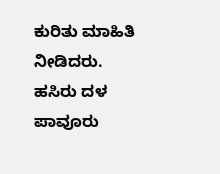ಕುರಿತು ಮಾಹಿತಿ ನೀಡಿದರು.
ಹಸಿರು ದಳ ಪಾವೂರು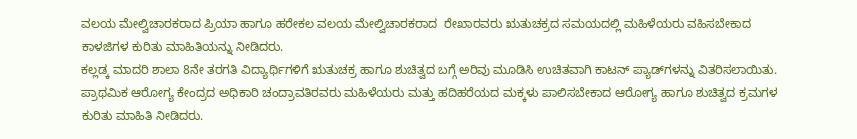ವಲಯ ಮೇಲ್ವಿಚಾರಕರಾದ ಪ್ರಿಯಾ ಹಾಗೂ ಹರೇಕಲ ವಲಯ ಮೇಲ್ವಿಚಾರಕರಾದ  ರೇಖಾರವರು ಋತುಚಕ್ರದ ಸಮಯದಲ್ಲಿ ಮಹಿಳೆಯರು ವಹಿಸಬೇಕಾದ ಕಾಳಜಿಗಳ ಕುರಿತು ಮಾಹಿತಿಯನ್ನು ನೀಡಿದರು.
ಕಲ್ಲಡ್ಕ ಮಾದರಿ ಶಾಲಾ 8ನೇ ತರಗತಿ ವಿದ್ಯಾರ್ಥಿಗಳಿಗೆ ಋತುಚಕ್ರ ಹಾಗೂ ಶುಚಿತ್ವದ ಬಗ್ಗೆ ಅರಿವು ಮೂಡಿಸಿ ಉಚಿತವಾಗಿ ಕಾಟನ್ ಪ್ಯಾಡ್‌ಗಳನ್ನು ವಿತರಿಸಲಾಯಿತು.
ಪ್ರಾಥಮಿಕ ಆರೋಗ್ಯ ಕೇಂದ್ರದ ಅಧಿಕಾರಿ ಚಂದ್ರಾವತಿರವರು ಮಹಿಳೆಯರು ಮತ್ತು ಹದಿಹರೆಯದ ಮಕ್ಕಳು ಪಾಲಿಸಬೇಕಾದ ಆರೋಗ್ಯ ಹಾಗೂ ಶುಚಿತ್ವದ ಕ್ರಮಗಳ ಕುರಿತು ಮಾಹಿತಿ ನೀಡಿದರು.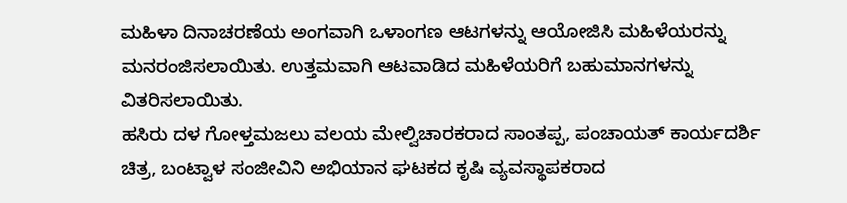ಮಹಿಳಾ ದಿನಾಚರಣೆಯ ಅಂಗವಾಗಿ ಒಳಾಂಗಣ ಆಟಗಳನ್ನು ಆಯೋಜಿಸಿ ಮಹಿಳೆಯರನ್ನು ಮನರಂಜಿಸಲಾಯಿತು. ಉತ್ತಮವಾಗಿ ಆಟವಾಡಿದ ಮಹಿಳೆಯರಿಗೆ ಬಹುಮಾನಗಳನ್ನು ವಿತರಿಸಲಾಯಿತು.
ಹಸಿರು ದಳ ಗೋಳ್ತಮಜಲು ವಲಯ ಮೇಲ್ವಿಚಾರಕರಾದ ಸಾಂತಪ್ಪ, ಪಂಚಾಯತ್ ಕಾರ್ಯದರ್ಶಿ  ಚಿತ್ರ, ಬಂಟ್ವಾಳ ಸಂಜೀವಿನಿ ಅಭಿಯಾನ ಘಟಕದ ಕೃಷಿ ವ್ಯವಸ್ಥಾಪಕರಾದ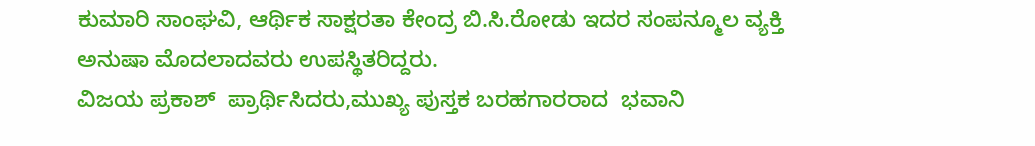ಕುಮಾರಿ ಸಾಂಘವಿ, ಆರ್ಥಿಕ ಸಾಕ್ಷರತಾ ಕೇಂದ್ರ ಬಿ.ಸಿ.ರೋಡು ಇದರ ಸಂಪನ್ಮೂಲ ವ್ಯಕ್ತಿ ಅನುಷಾ ಮೊದಲಾದವರು ಉಪಸ್ಥಿತರಿದ್ದರು.
ವಿಜಯ ಪ್ರಕಾಶ್  ಪ್ರಾರ್ಥಿಸಿದರು,ಮುಖ್ಯ ಪುಸ್ತಕ ಬರಹಗಾರರಾದ  ಭವಾನಿ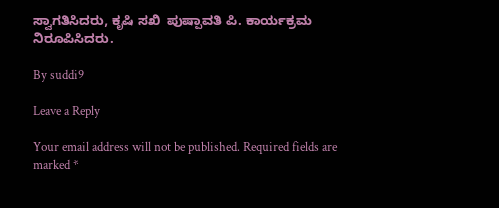ಸ್ವಾಗತಿಸಿದರು, ಕೃಷಿ ಸಖಿ  ಪುಷ್ಪಾವತಿ ಪಿ. ಕಾರ್ಯಕ್ರಮ ನಿರೂಪಿಸಿದರು.

By suddi9

Leave a Reply

Your email address will not be published. Required fields are marked *